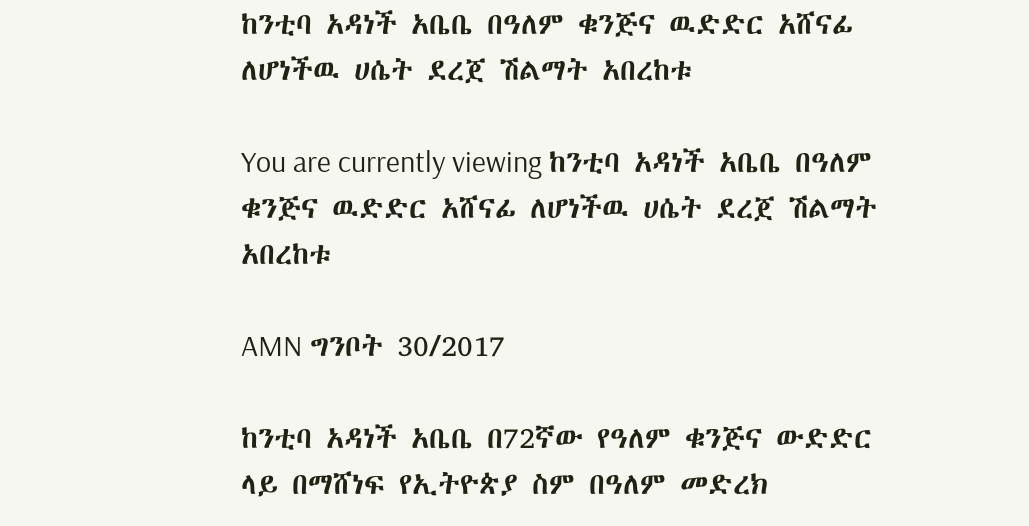ከንቲባ አዳነች አቤቤ በዓለም ቁንጅና ዉድድር አሸናፊ ለሆነችዉ ሀሴት ደረጀ ሽልማት አበረከቱ

You are currently viewing ከንቲባ አዳነች አቤቤ በዓለም ቁንጅና ዉድድር አሸናፊ ለሆነችዉ ሀሴት ደረጀ ሽልማት አበረከቱ

AMN ግንቦት 30/2017

ከንቲባ አዳነች አቤቤ በ72ኛው የዓለም ቁንጅና ውድድር ላይ በማሸነፍ የኢትዮጵያ ስም በዓለም መድረክ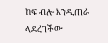ከፍ ብሎ እንዲጠራ ላደረገችው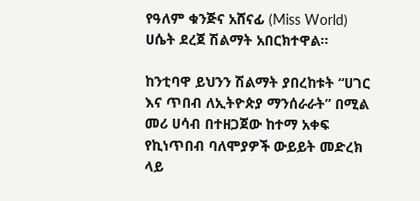የዓለም ቁንጅና አሸናፊ (Miss World) ሀሴት ደረጀ ሽልማት አበርክተዋል፡፡

ከንቲባዋ ይህንን ሽልማት ያበረከቱት “ሀገር እና ጥበብ ለኢትዮጵያ ማንሰራራት” በሚል መሪ ሀሳብ በተዘጋጀው ከተማ አቀፍ የኪነጥበብ ባለሞያዎች ውይይት መድረክ ላይ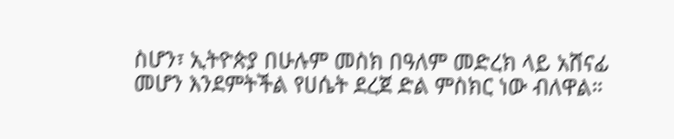ስሆን፣ ኢትዮጵያ በሁሉም መስክ በዓለም መድረክ ላይ አሸናፊ መሆን እንደምትችል የሀሴት ደረጀ ድል ምስክር ነው ብለዋል።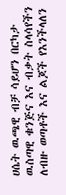ሀሴት ዉጫዊ ብቻ ሳይሆን በርካታ ዉስጣዊ ቁንጅና እና ብቃት ስላሳየችን ለብዙ ወጣቶች እና ልጆች የእንችላለን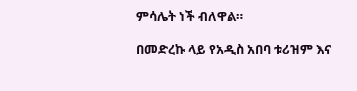ምሳሌት ነች ብለዋል።

በመድረኩ ላይ የአዲስ አበባ ቱሪዝም እና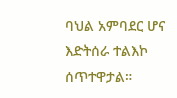ባህል አምባደር ሆና እድትሰራ ተልእኮ ሰጥተዋታል።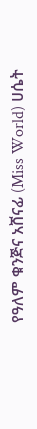የዓለም ቁንጅና አሸናፊ (Miss World) ሀሴት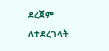ደረጀም ለተደረገላት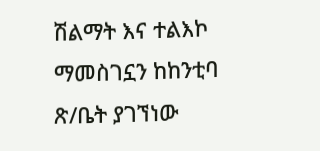ሽልማት እና ተልእኮ ማመስገኗን ከከንቲባ ጽ/ቤት ያገኘነው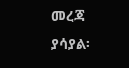መረጃ ያሳያል፡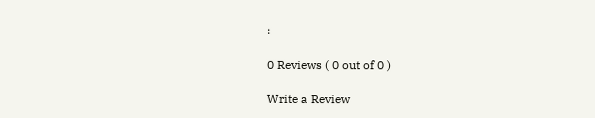፡

0 Reviews ( 0 out of 0 )

Write a Review